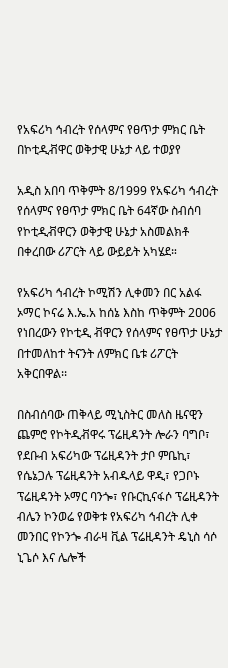የአፍሪካ ኅብረት የሰላምና የፀጥታ ምክር ቤት በኮቲዲቭዋር ወቅታዊ ሁኔታ ላይ ተወያየ

አዲስ አበባ ጥቅምት 8/1999 የአፍሪካ ኅብረት የሰላምና የፀጥታ ምክር ቤት 64ኛው ስብሰባ የኮቲዲቭዋርን ወቅታዊ ሁኔታ አስመልክቶ በቀረበው ሪፖርት ላይ ውይይት አካሄደ።

የአፍሪካ ኅብረት ኮሚሽን ሊቀመን በር አልፋ ኦማር ኮናሬ እ.ኤ.አ ከሰኔ እስከ ጥቅምት 2ዐዐ6 የነበረውን የኮቲዲ ቭዋርን የሰላምና የፀጥታ ሁኔታ በተመለከተ ትናንት ለምክር ቤቱ ሪፖርት አቅርበዋል፡፡

በስብሰባው ጠቅላይ ሚኒስትር መለስ ዜናዊን ጨምሮ የኮትዲቭዋሩ ፕሬዚዳንት ሎራን ባግቦ፣ የደቡብ አፍሪካው ፕሬዚዳንት ታቦ ምቤኪ፣ የሴኔጋሉ ፕሬዚዳንት አብዱላይ ዋዲ፣ የጋቦኑ ፕሬዚዳንት ኦማር ባንጐ፣ የቡርኪናፋሶ ፕሬዚዳንት ብሌን ኮንወሬ የወቅቱ የአፍሪካ ኅብረት ሊቀ መንበር የኮንጐ ብራዛ ቪል ፕሬዚዳንት ዴኒስ ሳሶ ኒጌሶ እና ሌሎች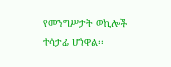የመንግሥታት ወኪሎች ተሳታፊ ሆነዋል፡፡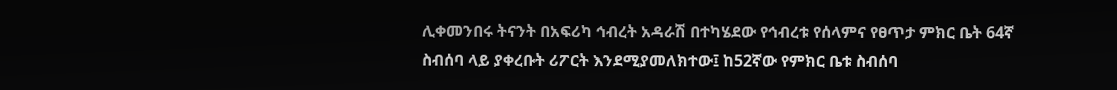ሊቀመንበሩ ትናንት በአፍሪካ ኅብረት አዳራሽ በተካሄደው የኅብረቱ የሰላምና የፀጥታ ምክር ቤት 64ኛ ስብሰባ ላይ ያቀረቡት ሪፖርት እንደሚያመለክተው፤ ከ52ኛው የምክር ቤቱ ስብሰባ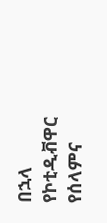በኋላ የኮቲዲቭዋር የሰላምና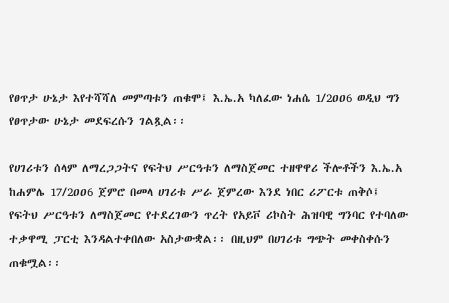የፀጥታ ሁኔታ እየተሻሻለ መምጣቱን ጠቁሞ፤ እ.ኤ.አ ካለፈው ነሐሴ 1/2ዐዐ6 ወዲህ ግን የፀጥታው ሁኔታ መደፍረሱን ገልጿል፡፡

የሀገሪቱን ሰላም ለማረጋጋትና የፍትህ ሥርዓቱን ለማስጀመር ተዘዋዋሪ ችሎቶችን እ.ኤ.አ ከሐምሌ 17/2ዐዐ6 ጀምሮ በመላ ሀገሪቱ ሥራ ጀምረው እንደ ነበር ሪፖርቱ ጠቅሶ፤ የፍትህ ሥርዓቱን ለማስጀመር የተደረገውን ጥረት የአይቮ ሪኮስት ሕዝባዊ ግንባር የተባለው ተቃዋሚ ፓርቲ እንዳልተቀበለው አስታውቋል፡፡ በዚህም በሀገሪቱ ግጭት መቀስቀሱን ጠቁሟል፡፡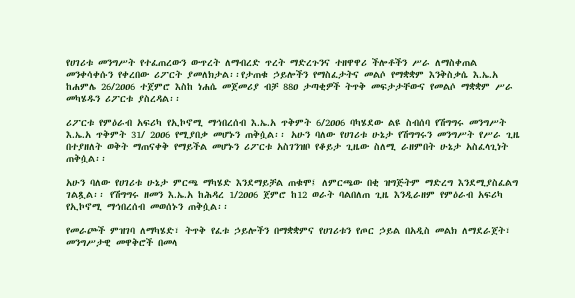የሀገሪቱ መንግሥት የተፈጠረውን ውጥረት ለማብረድ ጥረት ማድረጉንና ተዘዋዋሪ ችሎቶችን ሥራ ለማስቀጠል መንቀሳቀሱን የቀረበው ሪፖርት ያመለክታል፡፡የታጠቁ ኃይሎችን የማስፈታትና መልሶ የማቋቋም እንቅስቃሴ እ.ኤ.አ ከሐምሌ 26/2ዐዐ6 ተጀምሮ እስከ ነሐሴ መጀመሪያ ብቻ 88ዐ ታጣቂዎች ትጥቅ መፍታታቸውና የመልሶ ማቋቋም ሥራ መካሄዱን ሪፖርቱ ያስረዳል፡፡

ሪፖርቱ የምዕራብ አፍሪካ የኢኮኖሚ ማኅበረሰብ እ.ኤ.አ ጥቅምት 6/2ዐዐ6 ባካሄደው ልዩ ስብሰባ የሽግግሩ መንግሥት እ.ኤ.አ ጥቅምት 31/ 2ዐዐ6 የሚያበቃ መሆኑን ጠቅሷል፡፡ አሁን ባለው የሀገሪቱ ሁኔታ የሽግግሩን መንግሥት የሥራ ጊዜ በተያዘለት ወቅት ማጠናቀቅ የማይችል መሆኑን ሪፖርቱ አስገንዝቦ የቆይታ ጊዜው ስለሚ ራዘምበት ሁኔታ አስፈላጊነት ጠቅሷል፡፡

አሁን ባለው የሀገሪቱ ሁኔታ ምርጫ ማካሄድ እንደማይቻል ጠቁሞ፤ ለምርጫው በቂ ዝግጅትም ማድረግ እንደሚያስፈልግ ገልጿል፡፡ የሽግግሩ ዘመን እ.ኤ.አ ከሕዳረ 1/2ዐዐ6 ጀምሮ ከ12 ወራት ባልበለጠ ጊዜ እንዲራዘም የምዕራብ አፍሪካ የኢኮኖሚ ማኅበረሰብ መወሰኑን ጠቅሷል፡፡

የመራጮች ምዝገባ ለማካሄድ፣ ትጥቅ የፈቱ ኃይሎችን በማቋቋምና የሀገሪቱን የጦር ኃይል በአዲስ መልክ ለማደራጀት፣ መንግሥታዊ መዋቅሮች በመላ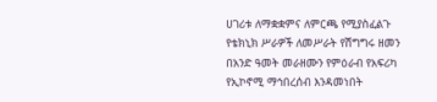ሀገሪቱ ለማቋቋምና ለምርጫ የሚያስፈልጉ የቴክኒክ ሥራዎች ለመሥራት የሽግግሩ ዘመን በአንድ ዓመት መራዘሙን የምዕራብ የአፍሪካ የኢኮኖሚ ማኅበረሰብ እንዳመነበት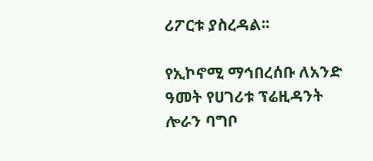ሪፖርቱ ያስረዳል፡፡

የኢኮኖሚ ማኅበረሰቡ ለአንድ ዓመት የሀገሪቱ ፕሬዚዳንት ሎራን ባግቦ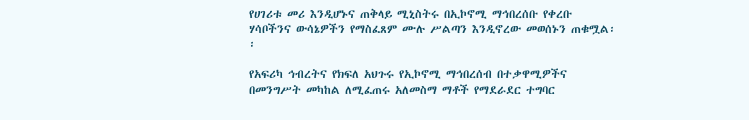የሀገሪቱ መሪ እንዲሆኑና ጠቅላይ ሚኒስትሩ በኢኮኖሚ ማኅበረሰቡ የቀረቡ ሃሳቦችንና ውሳኔዎችን የማስፈጸም ሙሉ ሥልጣን እንዲኖረው መወሰኑን ጠቁሟል፡፡

የአፍሪካ ኅብረትና የክፍለ አህጉሩ የኢኮኖሚ ማኅበረሰብ በተቃዋሚዎችና በመንግሥት መካከል ለሚፈጠሩ አለመስማ ማቶች የማደራደር ተግባር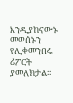እንዲያከናውኑ መወሰኑን የሊቀመንበሩ ሪፖርት ያመለክታል፡፡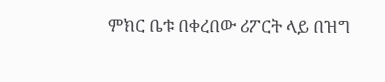ምክር ቤቱ በቀረበው ሪፖርት ላይ በዝግ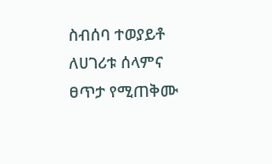ስብሰባ ተወያይቶ ለሀገሪቱ ሰላምና ፀጥታ የሚጠቅሙ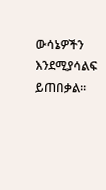ውሳኔዎችን እንደሚያሳልፍ ይጠበቃል፡፡